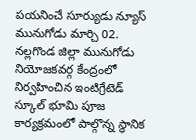పయనించే సూర్యుడు న్యూస్ మునుగోడు మార్చి 02.
నల్లగొండ జిల్లా మునుగోడు నియోజకవర్గ కేంద్రంలో నిర్వహించిన ఇంటిగ్రేటెడ్ స్కూల్ భూమి పూజ కార్యక్రమంలో పాల్గొన్న స్థానిక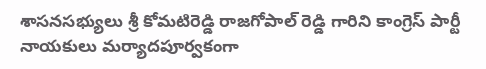శాసనసభ్యులు శ్రీ కోమటిరెడ్డి రాజగోపాల్ రెడ్డి గారిని కాంగ్రెస్ పార్టీ నాయకులు మర్యాదపూర్వకంగా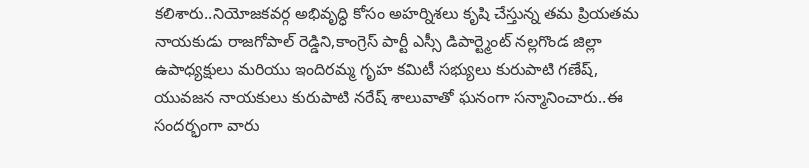కలిశారు..నియోజకవర్గ అభివృద్ధి కోసం అహర్నిశలు కృషి చేస్తున్న తమ ప్రియతమ నాయకుడు రాజగోపాల్ రెడ్డిని,కాంగ్రెస్ పార్టీ ఎస్సీ డిపార్ట్మెంట్ నల్లగొండ జిల్లా ఉపాధ్యక్షులు మరియు ఇందిరమ్మ గృహ కమిటీ సభ్యులు కురుపాటి గణేష్, యువజన నాయకులు కురుపాటి నరేష్ శాలువాతో ఘనంగా సన్మానించారు..ఈ సందర్భంగా వారు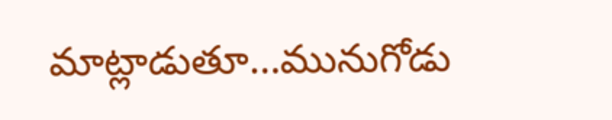మాట్లాడుతూ…మునుగోడు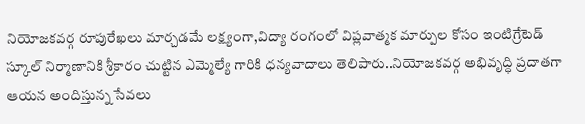నియోజకవర్గ రూపురేఖలు మార్చడమే లక్ష్యంగా,విద్యా రంగంలో విప్లవాత్మక మార్పుల కోసం ఇంటిగ్రేటెడ్ స్కూల్ నిర్మాణానికి శ్రీకారం చుట్టిన ఎమ్మెల్యే గారికి ధన్యవాదాలు తెలిపారు..నియోజకవర్గ అభివృద్ధి ప్రదాతగా ఆయన అందిస్తున్న సేవలు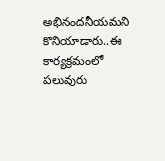అభినందనీయమని కొనియాడారు..ఈ కార్యక్రమంలో పలువురు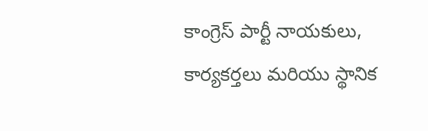కాంగ్రెస్ పార్టీ నాయకులు, కార్యకర్తలు మరియు స్థానిక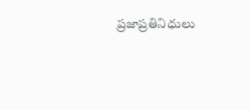ప్రజాప్రతినిధులు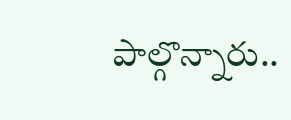పాల్గొన్నారు..